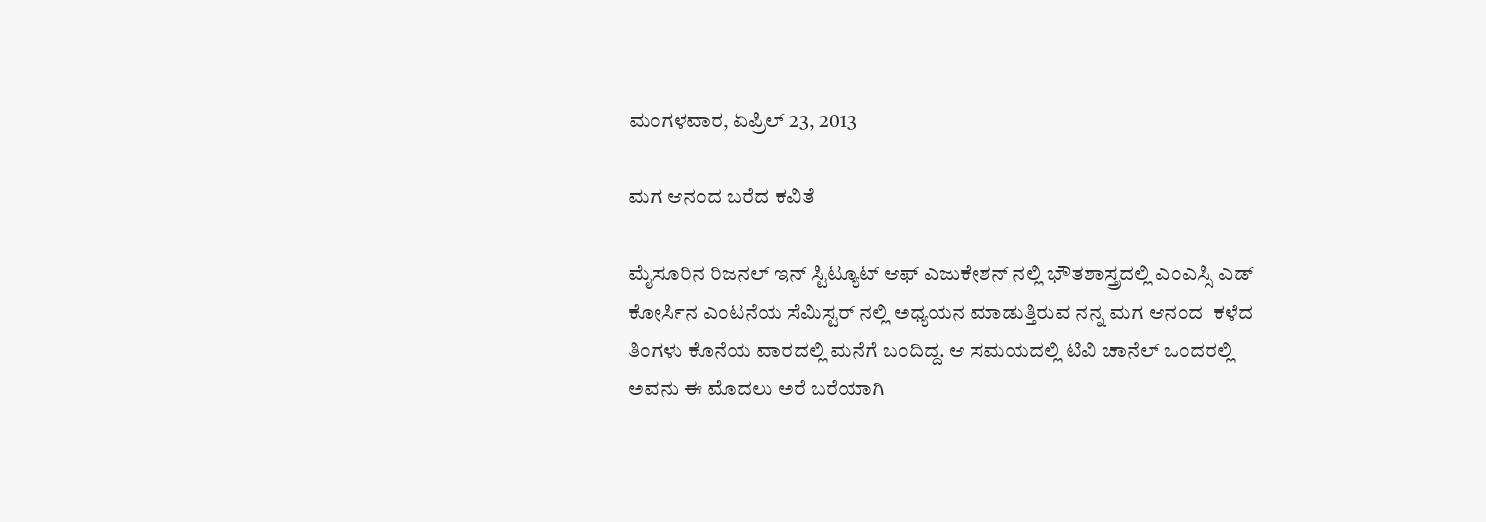ಮಂಗಳವಾರ, ಏಪ್ರಿಲ್ 23, 2013

ಮಗ ಆನಂದ ಬರೆದ ಕವಿತೆ

ಮೈಸೂರಿನ ರಿಜನಲ್ ಇನ್ ಸ್ಟಿಟ್ಯೂಟ್ ಆಫ್ ಎಜುಕೇಶನ್ ನಲ್ಲಿ ಭೌತಶಾಸ್ತ್ರದಲ್ಲಿ ಎಂಎಸ್ಸಿ ಎಡ್ ಕೋರ್ಸಿನ ಎಂಟನೆಯ ಸೆಮಿಸ್ಟರ್ ನಲ್ಲಿ ಅಧ್ಯಯನ ಮಾಡುತ್ತಿರುವ ನನ್ನ ಮಗ ಆನಂದ  ಕಳೆದ ತಿಂಗಳು ಕೊನೆಯ ವಾರದಲ್ಲಿ ಮನೆಗೆ ಬಂದಿದ್ದ. ಆ ಸಮಯದಲ್ಲಿ ಟಿವಿ ಚಾನೆಲ್‍ ಒಂದರಲ್ಲಿ ಅವನು ಈ ಮೊದಲು ಅರೆ ಬರೆಯಾಗಿ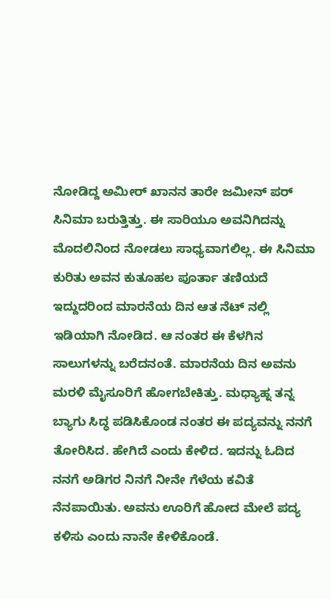ನೋಡಿದ್ದ ಅಮೀರ್ ಖಾನನ ತಾರೇ ಜಮೀನ್ ಪರ್ ಸಿನಿಮಾ ಬರುತ್ತಿತ್ತು. ಈ ಸಾರಿಯೂ ಅವನಿಗಿದನ್ನು ಮೊದಲಿನಿಂದ ನೋಡಲು ಸಾಧ್ಯವಾಗಲಿಲ್ಲ. ಈ ಸಿನಿಮಾ ಕುರಿತು ಅವನ ಕುತೂಹಲ ಪೂರ್ತಾ ತಣಿಯದೆ ಇದ್ದುದರಿಂದ ಮಾರನೆಯ ದಿನ ಆತ ನೆಟ್ ನಲ್ಲಿ ಇಡಿಯಾಗಿ ನೋಡಿದ. ಆ ನಂತರ ಈ ಕೆಳಗಿನ ಸಾಲುಗಳನ್ನು ಬರೆದನಂತೆ. ಮಾರನೆಯ ದಿನ ಅವನು ಮರಳಿ ಮೈಸೂರಿಗೆ ಹೋಗಬೇಕಿತ್ತು. ಮಧ್ಯಾಹ್ನ ತನ್ನ ಬ್ಯಾಗು ಸಿದ್ಧ ಪಡಿಸಿಕೊಂಡ ನಂತರ ಈ ಪದ್ಯವನ್ನು ನನಗೆ ತೋರಿಸಿದ. ಹೇಗಿದೆ ಎಂದು ಕೇಳಿದ. ಇದನ್ನು ಓದಿದ ನನಗೆ ಅಡಿಗರ ನಿನಗೆ ನೀನೇ ಗೆಳೆಯ ಕವಿತೆ ನೆನಪಾಯಿತು. ಅವನು ಊರಿಗೆ ಹೋದ ಮೇಲೆ ಪದ್ಯ ಕಳಿಸು ಎಂದು ನಾನೇ ಕೇಳಿಕೊಂಡೆ.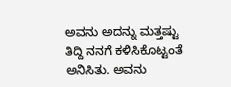ಅವನು ಅದನ್ನು ಮತ್ತಷ್ಟು ತಿದ್ದಿ ನನಗೆ ಕಳಿಸಿಕೊಟ್ಟಂತೆ ಅನಿಸಿತು. ಅವನು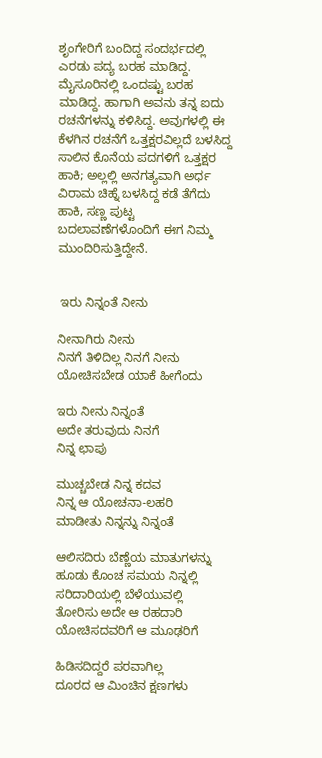ಶೃಂಗೇರಿಗೆ ಬಂದಿದ್ದ ಸಂದರ್ಭದಲ್ಲಿ ಎರಡು ಪದ್ಯ ಬರಹ ಮಾಡಿದ್ದ. ಮೈಸೂರಿನಲ್ಲಿ ಒಂದಷ್ಟು ಬರಹ ಮಾಡಿದ್ದ. ಹಾಗಾಗಿ ಅವನು ತನ್ನ ಐದು ರಚನೆಗಳನ್ನು ಕಳಿಸಿದ್ದ. ಅವುಗಳಲ್ಲಿ ಈ ಕೆಳಗಿನ ರಚನೆಗೆ ಒತ್ತಕ್ಷರವಿಲ್ಲದೆ ಬಳಸಿದ್ದ ಸಾಲಿನ ಕೊನೆಯ ಪದಗಳಿಗೆ ಒತ್ತಕ್ಷರ ಹಾಕಿ; ಅಲ್ಲಲ್ಲಿ ಅನಗತ್ಯವಾಗಿ ಅರ್ಧ ವಿರಾಮ ಚಿಹ್ನೆ ಬಳಸಿದ್ದ ಕಡೆ ತೆಗೆದು ಹಾಕಿ, ಸಣ್ಣ ಪುಟ್ಟ ಬದಲಾವಣೆಗಳೊಂದಿಗೆ ಈಗ ನಿಮ್ಮ ಮುಂದಿರಿಸುತ್ತಿದ್ದೇನೆ.


 ಇರು ನಿನ್ನಂತೆ ನೀನು

ನೀನಾಗಿರು ನೀನು
ನಿನಗೆ ತಿಳಿದಿಲ್ಲ ನಿನಗೆ ನೀನು
ಯೋಚಿಸಬೇಡ ಯಾಕೆ ಹೀಗೆಂದು

ಇರು ನೀನು ನಿನ್ನಂತೆ
ಅದೇ ತರುವುದು ನಿನಗೆ
ನಿನ್ನ ಛಾಪು

ಮುಚ್ಚಬೇಡ ನಿನ್ನ ಕದವ
ನಿನ್ನ ಆ ಯೋಚನಾ-ಲಹರಿ
ಮಾಡೀತು ನಿನ್ನನ್ನು ನಿನ್ನಂತೆ

ಆಲಿಸದಿರು ಬೆಣ್ಣೆಯ ಮಾತುಗಳನ್ನು
ಹೂಡು ಕೊಂಚ ಸಮಯ ನಿನ್ನಲ್ಲಿ
ಸರಿದಾರಿಯಲ್ಲಿ ಬೆಳೆಯುವಲ್ಲಿ
ತೋರಿಸು ಅದೇ ಆ ರಹದಾರಿ
ಯೋಚಿಸದವರಿಗೆ ಆ ಮೂಢರಿಗೆ

ಹಿಡಿಸದಿದ್ದರೆ ಪರವಾಗಿಲ್ಲ
ದೂರದ ಆ ಮಿಂಚಿನ ಕ್ಷಣಗಳು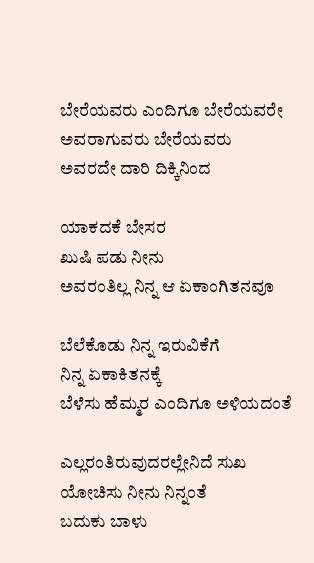ಬೇರೆಯವರು ಎಂದಿಗೂ ಬೇರೆಯವರೇ
ಅವರಾಗುವರು ಬೇರೆಯವರು
ಅವರದೇ ದಾರಿ ದಿಕ್ಕಿನಿಂದ

ಯಾಕದಕೆ ಬೇಸರ
ಖುಷಿ ಪಡು ನೀನು
ಅವರಂತಿಲ್ಲ ನಿನ್ನ ಆ ಏಕಾಂಗಿತನವೂ

ಬೆಲೆಕೊಡು ನಿನ್ನ ಇರುವಿಕೆಗೆ
ನಿನ್ನ ಏಕಾಕಿತನಕ್ಕೆ
ಬೆಳೆಸು ಹೆಮ್ಮರ ಎಂದಿಗೂ ಅಳಿಯದಂತೆ

ಎಲ್ಲರಂತಿರುವುದರಲ್ಲೇನಿದೆ ಸುಖ
ಯೋಚಿಸು ನೀನು ನಿನ್ನಂತೆ
ಬದುಕು ಬಾಳು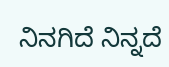ನಿನಗಿದೆ ನಿನ್ನದೆ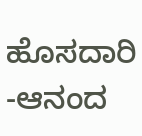ಹೊಸದಾರಿ
-ಆನಂದ